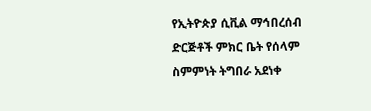የኢትዮጵያ ሲቪል ማኅበረሰብ ድርጅቶች ምክር ቤት የሰላም ስምምነት ትግበራ አደነቀ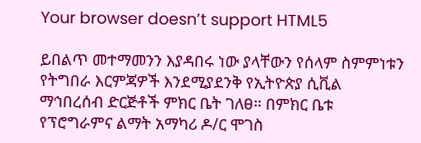Your browser doesn’t support HTML5

ይበልጥ መተማመንን እያዳበሩ ነው ያላቸውን የሰላም ስምምነቱን የትግበራ እርምጃዎች እንደሚያደንቅ የኢትዮጵያ ሲቪል ማኅበረሰብ ድርጅቶች ምክር ቤት ገለፀ። በምክር ቤቱ የፕሮግራምና ልማት አማካሪ ዶ/ር ሞገስ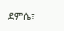ደምሴ፣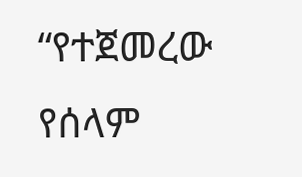“የተጀመረው የሰላም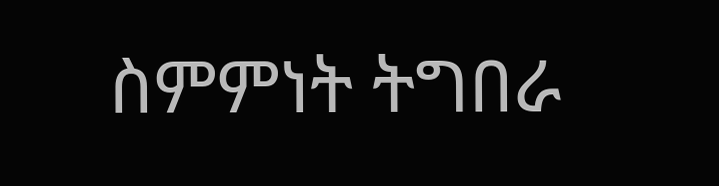ስምምነት ትግበራ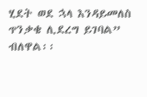ሂደት ወደ ኋላ እንዳይመለስ ጥንቃቄ ሊደረግ ይገባል” ብለዋል፡፡